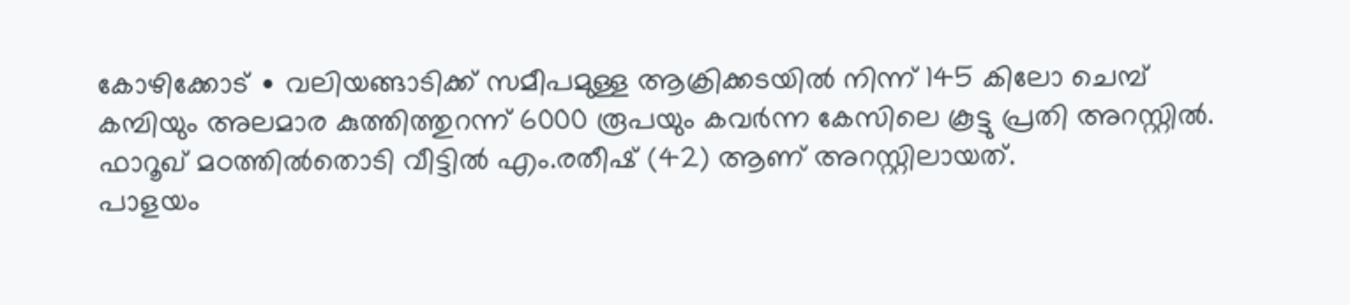കോഴിക്കോട് ∙ വലിയങ്ങാടിക്ക് സമീപമുള്ള ആക്രിക്കടയിൽ നിന്ന് 145 കിലോ ചെമ്പ് കമ്പിയും അലമാര കുത്തിത്തുറന്ന് 6000 രൂപയും കവർന്ന കേസിലെ കൂട്ടു പ്രതി അറസ്റ്റിൽ. ഫാറൂഖ് മഠത്തിൽതൊടി വീട്ടിൽ എം.രതീഷ് (42) ആണ് അറസ്റ്റിലായത്.
പാളയം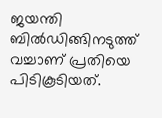ജയന്തി ബിൽഡിങ്ങിനടുത്ത് വച്ചാണ് പ്രതിയെ പിടികൂടിയത്.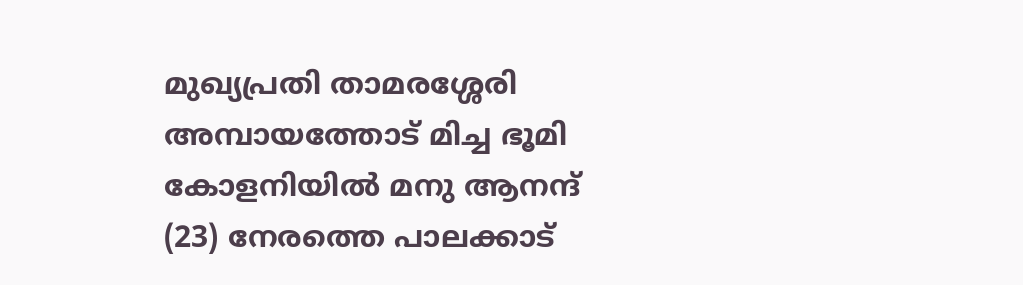മുഖ്യപ്രതി താമരശ്ശേരി അമ്പായത്തോട് മിച്ച ഭൂമി കോളനിയിൽ മനു ആനന്ദ് (23) നേരത്തെ പാലക്കാട്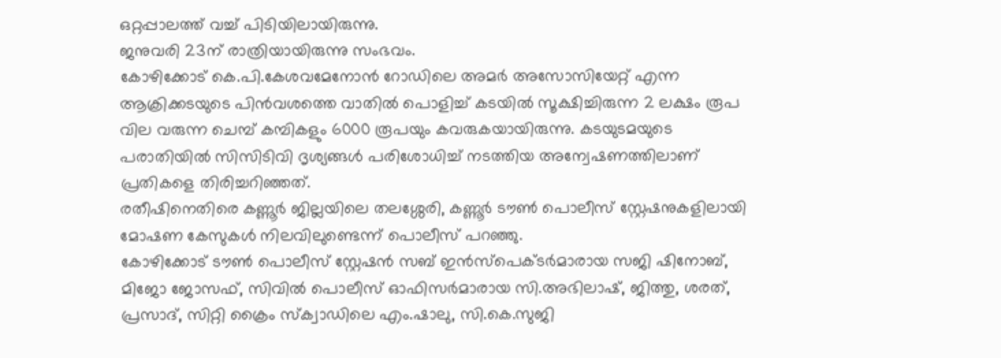ഒറ്റപ്പാലത്ത് വച്ച് പിടിയിലായിരുന്നു.
ജനുവരി 23ന് രാത്രിയായിരുന്നു സംഭവം.
കോഴിക്കോട് കെ.പി.കേശവമേനോൻ റോഡിലെ അമർ അസോസിയേറ്റ് എന്ന ആക്രിക്കടയുടെ പിൻവശത്തെ വാതിൽ പൊളിച്ച് കടയിൽ സൂക്ഷിച്ചിരുന്ന 2 ലക്ഷം രൂപ വില വരുന്ന ചെമ്പ് കമ്പികളും 6000 രൂപയും കവരുകയായിരുന്നു. കടയുടമയുടെ പരാതിയിൽ സിസിടിവി ദൃശ്യങ്ങൾ പരിശോധിച്ച് നടത്തിയ അന്വേഷണത്തിലാണ് പ്രതികളെ തിരിച്ചറിഞ്ഞത്.
രതീഷിനെതിരെ കണ്ണൂർ ജില്ലയിലെ തലശ്ശേരി, കണ്ണൂർ ടൗൺ പൊലീസ് സ്റ്റേഷനുകളിലായി മോഷണ കേസുകൾ നിലവിലുണ്ടെന്ന് പൊലീസ് പറഞ്ഞു.
കോഴിക്കോട് ടൗൺ പൊലീസ് സ്റ്റേഷൻ സബ് ഇൻസ്പെക്ടർമാരായ സജി ഷിനോബ്, മിജോ ജോസഫ്, സിവിൽ പൊലീസ് ഓഫിസർമാരായ സി.അഭിലാഷ്, ജിത്തു, ശരത്, പ്രസാദ്, സിറ്റി ക്രൈം സ്ക്വാഡിലെ എം.ഷാലു, സി.കെ.സുജി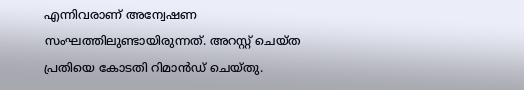എന്നിവരാണ് അന്വേഷണ സംഘത്തിലുണ്ടായിരുന്നത്. അറസ്റ്റ് ചെയ്ത പ്രതിയെ കോടതി റിമാൻഡ് ചെയ്തു.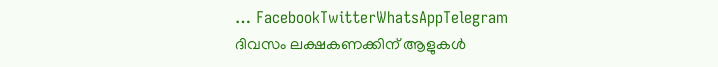… FacebookTwitterWhatsAppTelegram
ദിവസം ലക്ഷകണക്കിന് ആളുകൾ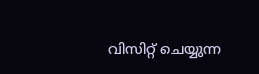വിസിറ്റ് ചെയ്യുന്ന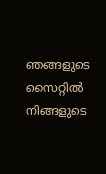ഞങ്ങളുടെ സൈറ്റിൽ നിങ്ങളുടെ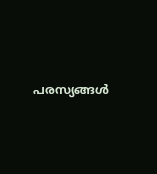പരസ്യങ്ങൾ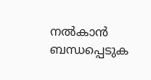നൽകാൻ ബന്ധപ്പെടുക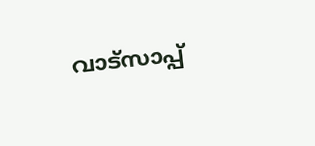വാട്സാപ്പ്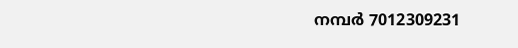നമ്പർ 7012309231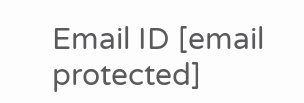Email ID [email protected]